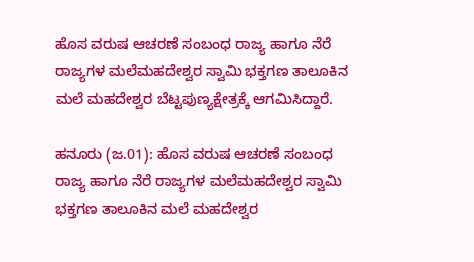ಹೊಸ ವರುಷ ಆಚರಣೆ ಸಂಬಂಧ ರಾಜ್ಯ ಹಾಗೂ ನೆರೆ ರಾಜ್ಯಗಳ ಮಲೆಮಹದೇಶ್ವರ ಸ್ವಾಮಿ ಭಕ್ತಗಣ ತಾಲೂಕಿನ ಮಲೆ ಮಹದೇಶ್ವರ ಬೆಟ್ಟಪುಣ್ಯಕ್ಷೇತ್ರಕ್ಕೆ ಆಗಮಿಸಿದ್ದಾರೆ.

ಹನೂರು (ಜ.01): ಹೊಸ ವರುಷ ಆಚರಣೆ ಸಂಬಂಧ ರಾಜ್ಯ ಹಾಗೂ ನೆರೆ ರಾಜ್ಯಗಳ ಮಲೆಮಹದೇಶ್ವರ ಸ್ವಾಮಿ ಭಕ್ತಗಣ ತಾಲೂಕಿನ ಮಲೆ ಮಹದೇಶ್ವರ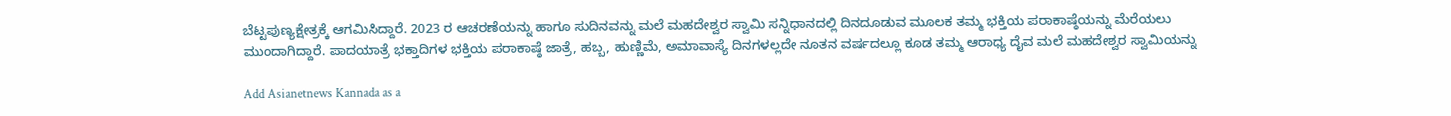ಬೆಟ್ಟಪುಣ್ಯಕ್ಷೇತ್ರಕ್ಕೆ ಆಗಮಿಸಿದ್ದಾರೆ. 2023 ರ ಆಚರಣೆಯನ್ನು ಹಾಗೂ ಸುದಿನವನ್ನು ಮಲೆ ಮಹದೇಶ್ವರ ಸ್ವಾಮಿ ಸನ್ನಿಧಾನದಲ್ಲಿ ದಿನದೂಡುವ ಮೂಲಕ ತಮ್ಮ ಭಕ್ತಿಯ ಪರಾಕಾಷ್ಠೆಯನ್ನು ಮೆರೆಯಲು ಮುಂದಾಗಿದ್ದಾರೆ. ಪಾದಯಾತ್ರೆ ಭಕ್ತಾದಿಗಳ ಭಕ್ತಿಯ ಪರಾಕಾಷ್ಠೆ ಜಾತ್ರೆ, ಹಬ್ಬ, ಹುಣ್ಣಿಮೆ, ಅಮಾವಾಸ್ಯೆ ದಿನಗಳಲ್ಲದೇ ನೂತನ ವರ್ಷದಲ್ಲೂ ಕೂಡ ತಮ್ಮ ಆರಾಧ್ಯ ದೈವ ಮಲೆ ಮಹದೇಶ್ವರ ಸ್ವಾಮಿಯನ್ನು

Add Asianetnews Kannada as a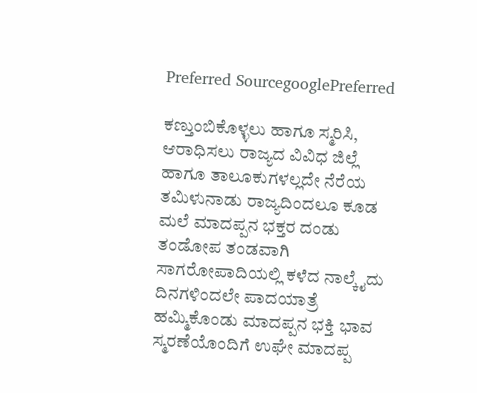Preferred SourcegooglePreferred

ಕಣ್ತುಂಬಿಕೊಳ್ಳಲು ಹಾಗೂ ಸ್ಮರಿಸಿ, ಆರಾಧಿಸಲು ರಾಜ್ಯದ ವಿವಿಧ ಜಿಲ್ಲೆ ಹಾಗೂ ತಾಲೂಕುಗಳಲ್ಲದೇ ನೆರೆಯ ತಮಿಳುನಾಡು ರಾಜ್ಯದಿಂದಲೂ ಕೂಡ ಮಲೆ ಮಾದಪ್ಪನ ಭಕ್ತರ ದಂಡು ತಂಡೋಪ ತಂಡವಾಗಿ ಸಾಗರೋಪಾದಿಯಲ್ಲಿ ಕಳೆದ ನಾಲ್ಕೈದು ದಿನಗಳಿಂದಲೇ ಪಾದಯಾತ್ರೆ ಹಮ್ಮಿಕೊಂಡು ಮಾದಪ್ಪನ ಭಕ್ತಿ ಭಾವ ಸ್ಮರಣೆಯೊಂದಿಗೆ ಉಘೇ ಮಾದಪ್ಪ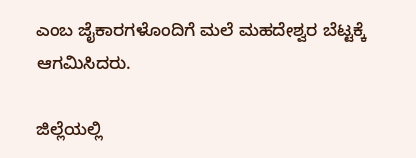ಎಂಬ ಜೈಕಾರಗಳೊಂದಿಗೆ ಮಲೆ ಮಹದೇಶ್ವರ ಬೆಟ್ಟಕ್ಕೆ ಆಗಮಿಸಿದರು.

ಜಿಲ್ಲೆಯಲ್ಲಿ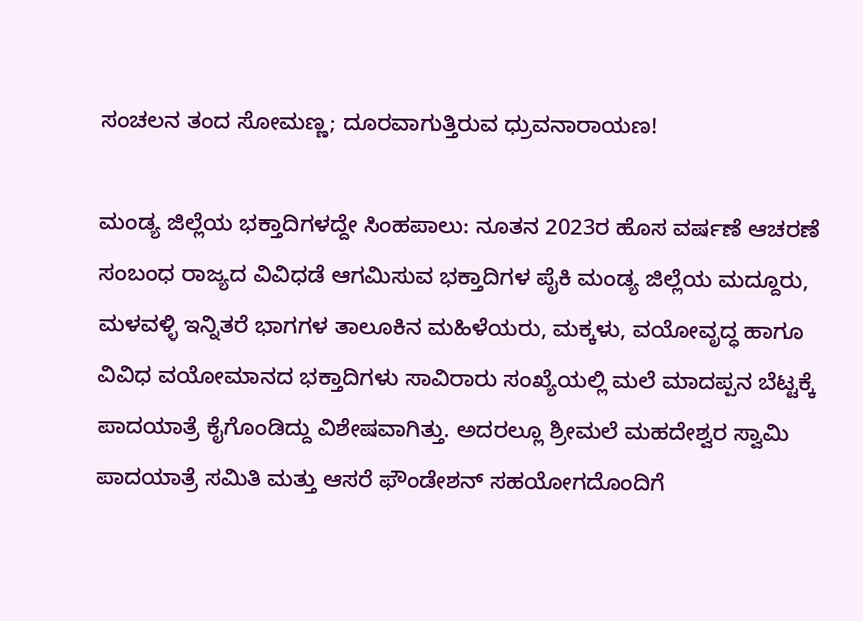ಸಂಚಲನ ತಂದ ಸೋಮಣ್ಣ; ದೂರವಾಗುತ್ತಿರುವ ಧ್ರುವನಾರಾಯಣ!

ಮಂಡ್ಯ ಜಿಲ್ಲೆಯ ಭಕ್ತಾದಿಗಳದ್ದೇ ಸಿಂಹಪಾಲು: ನೂತನ 2023ರ ಹೊಸ ವರ್ಷಣೆ ಆಚರಣೆ ಸಂಬಂಧ ರಾಜ್ಯದ ವಿವಿಧಡೆ ಆಗಮಿಸುವ ಭಕ್ತಾದಿಗಳ ಪೈಕಿ ಮಂಡ್ಯ ಜಿಲ್ಲೆಯ ಮದ್ದೂರು, ಮಳವಳ್ಳಿ ಇನ್ನಿತರೆ ಭಾಗಗಳ ತಾಲೂಕಿನ ಮಹಿಳೆಯರು, ಮಕ್ಕಳು, ವಯೋವೃದ್ಧ ಹಾಗೂ ವಿವಿಧ ವಯೋಮಾನದ ಭಕ್ತಾದಿಗಳು ಸಾವಿರಾರು ಸಂಖ್ಯೆಯಲ್ಲಿ ಮಲೆ ಮಾದಪ್ಪನ ಬೆಟ್ಟಕ್ಕೆ ಪಾದಯಾತ್ರೆ ಕೈಗೊಂಡಿದ್ದು ವಿಶೇಷವಾಗಿತ್ತು. ಅದರಲ್ಲೂ ಶ್ರೀಮಲೆ ಮಹದೇಶ್ವರ ಸ್ವಾಮಿ ಪಾದಯಾತ್ರೆ ಸಮಿತಿ ಮತ್ತು ಆಸರೆ ಫೌಂಡೇಶನ್‌ ಸಹಯೋಗದೊಂದಿಗೆ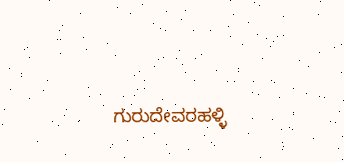ಗುರುದೇವರಹಳ್ಳಿ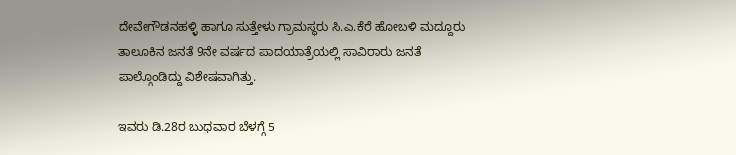ದೇವೇಗೌಡನಹಳ್ಳಿ ಹಾಗೂ ಸುತ್ತೇಳು ಗ್ರಾಮಸ್ಥರು ಸಿ.ಎ.ಕೆರೆ ಹೋಬಳಿ ಮದ್ದೂರು ತಾಲೂಕಿನ ಜನತೆ 9ನೇ ವರ್ಷದ ಪಾದಯಾತ್ರೆಯಲ್ಲಿ ಸಾವಿರಾರು ಜನತೆ ಪಾಲ್ಗೊಂಡಿದ್ದು ವಿಶೇಷವಾಗಿತ್ತು.

ಇವರು ಡಿ.28ರ ಬುಧವಾರ ಬೆಳಗ್ಗೆ 5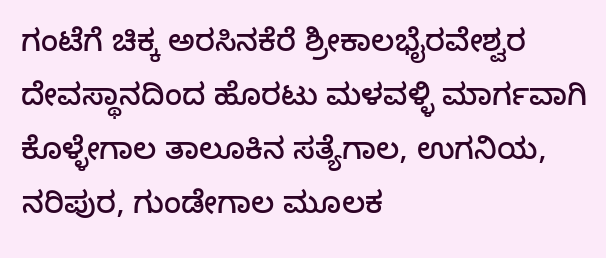ಗಂಟೆಗೆ ಚಿಕ್ಕ ಅರಸಿನಕೆರೆ ಶ್ರೀಕಾಲಭೈರವೇಶ್ವರ ದೇವಸ್ಥಾನದಿಂದ ಹೊರಟು ಮಳವಳ್ಳಿ ಮಾರ್ಗವಾಗಿ ಕೊಳ್ಳೇಗಾಲ ತಾಲೂಕಿನ ಸತ್ಯೆಗಾಲ, ಉಗನಿಯ, ನರಿಪುರ, ಗುಂಡೇಗಾಲ ಮೂಲಕ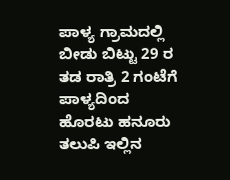ಪಾಳ್ಯ ಗ್ರಾಮದಲ್ಲಿ ಬೀಡು ಬಿಟ್ಟು 29 ರ ತಡ ರಾತ್ರಿ 2 ಗಂಟೆಗೆ ಪಾಳ್ಯದಿಂದ ಹೊರಟು ಹನೂರು ತಲುಪಿ ಇಲ್ಲಿನ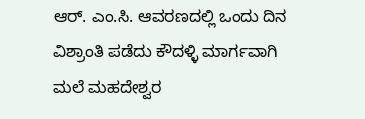ಆರ್‌. ಎಂ.ಸಿ. ಆವರಣದಲ್ಲಿ ಒಂದು ದಿನ ವಿಶ್ರಾಂತಿ ಪಡೆದು ಕೌದಳ್ಳಿ ಮಾರ್ಗವಾಗಿ ಮಲೆ ಮಹದೇಶ್ವರ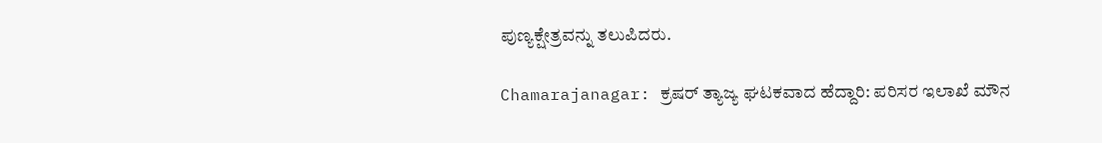ಪುಣ್ಯಕ್ಷೇತ್ರವನ್ನು ತಲುಪಿದರು.

Chamarajanagar: ಕ್ರಷರ್‌ ತ್ಯಾಜ್ಯ ಘಟಕವಾದ ಹೆದ್ದಾರಿ: ಪರಿಸರ ಇಲಾಖೆ ಮೌನ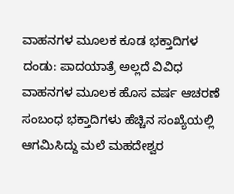ವಾಹನಗಳ ಮೂಲಕ ಕೂಡ ಭಕ್ತಾದಿಗಳ ದಂಡು: ಪಾದಯಾತ್ರೆ ಅಲ್ಲದೆ ವಿವಿಧ ವಾಹನಗಳ ಮೂಲಕ ಹೊಸ ವರ್ಷ ಆಚರಣೆ ಸಂಬಂಧ ಭಕ್ತಾದಿಗಳು ಹೆಚ್ಚಿನ ಸಂಖ್ಯೆಯಲ್ಲಿ ಆಗಮಿಸಿದ್ದು ಮಲೆ ಮಹದೇಶ್ವರ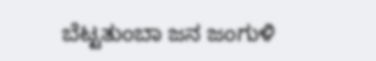ಬೆಟ್ಟತುಂಬಾ ಜನ ಜಂಗುಳಿ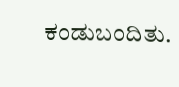ಕಂಡುಬಂದಿತು.